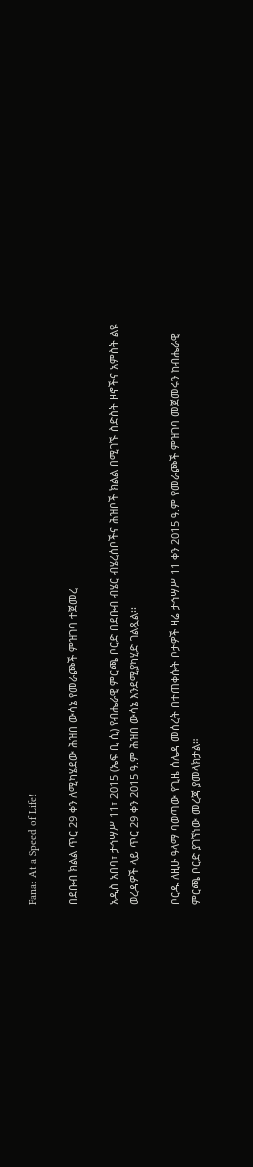Fana: At a Speed of Life!

በደቡብ ክልል ጥር 29 ቀን ለሚካሄደው ሕዝበ ውሳኔ የመራጮች ምዝገባ ተጀመረ

አዲስ አበባ፣ ታኅሣሥ 11፣ 2015 (ኤፍ ቢ ሲ) የብሔራዊ ምርጫ ቦርድ በደቡብ ብሄር ብሄረሰቦችና ሕዝቦች ክልል በሚገኙ ስድስት ዞኖችና አምስት ልዩ ወረዳዎች ላይ ጥር 29 ቀን 2015 ዓ.ም ሕዝበ ውሳኔ እንደሚያካሂድ ገልጿል፡፡

ቦርዱ ለዚሁ ዓላማ ባወጣው የጊዜ ሰሌዳ መሰረት በተጠቀሱት ቦታዎች ዛሬ ታኅሣሥ 11 ቀን 2015 ዓ.ም የመራጮች ምዝገባ መጀመሩን ከብሔራዊ ምርጫ ቦርድ ያገኘነው መረጃ ያመላክታል።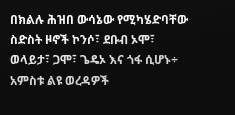በክልሉ ሕዝበ ውሳኔው የሚካሄድባቸው ስድስት ዞኖች ኮንሶ፣ ደቡብ ኦሞ፣ ወላይታ፣ ጋሞ፣ ጌዴኦ እና ጎፋ ሲሆኑ÷ አምስቱ ልዩ ወረዳዎች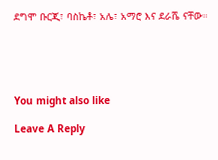ደግሞ ቡርጂ፣ ባስኬቶ፣ አሌ፣ አማሮ እና ደራሼ ናቸው።





You might also like

Leave A Reply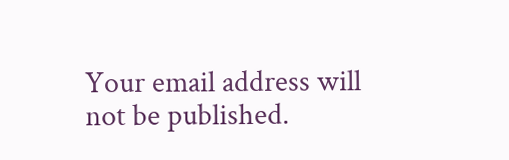Your email address will not be published.